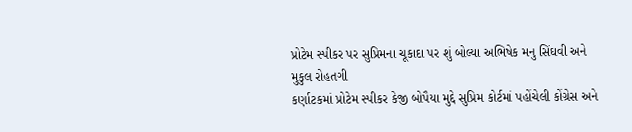પ્રોટેમ સ્પીકર પર સુપ્રિમના ચૂકાદા પર શું બોલ્યા અભિષેક મનુ સિંઘવી અને મુકુલ રોહતગી
કર્ણાટકમાં પ્રોટેમ સ્પીકર કેજી બોપૈયા મુદ્દે સુપ્રિમ કોર્ટમાં પહોંચેલી કોંગ્રેસ અને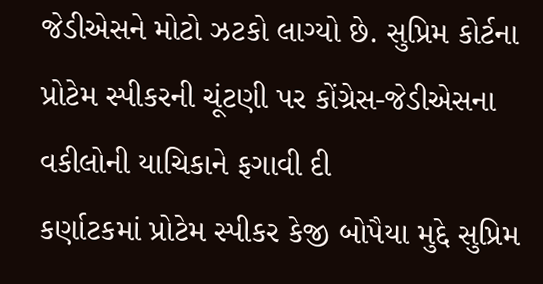જેડીએસને મોટો ઝટકો લાગ્યો છે. સુપ્રિમ કોર્ટના પ્રોટેમ સ્પીકરની ચૂંટણી પર કોંગ્રેસ-જેડીએસના વકીલોની યાચિકાને ફગાવી દી
કર્ણાટકમાં પ્રોટેમ સ્પીકર કેજી બોપૈયા મુદ્દે સુપ્રિમ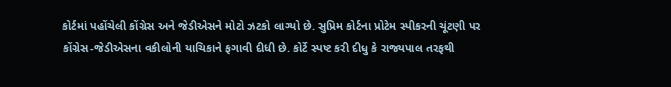કોર્ટમાં પહોંચેલી કોંગ્રેસ અને જેડીએસને મોટો ઝટકો લાગ્યો છે. સુપ્રિમ કોર્ટના પ્રોટેમ સ્પીકરની ચૂંટણી પર કોંગ્રેસ-જેડીએસના વકીલોની યાચિકાને ફગાવી દીધી છે. કોર્ટે સ્પષ્ટ કરી દીધુ કે રાજ્યપાલ તરફથી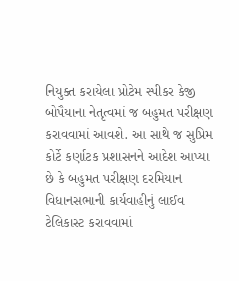નિયુક્ત કરાયેલા પ્રોટેમ સ્પીકર કેજી બોપૈયાના નેતૃત્વમાં જ બહુમત પરીક્ષણ કરાવવામાં આવશે. આ સાથે જ સુપ્રિમ કોર્ટે કર્ણાટક પ્રશાસનને આદેશ આપ્યા છે કે બહુમત પરીક્ષણ દરમિયાન વિધાનસભાની કાર્યવાહીનું લાઈવ ટેલિકાસ્ટ કરાવવામાં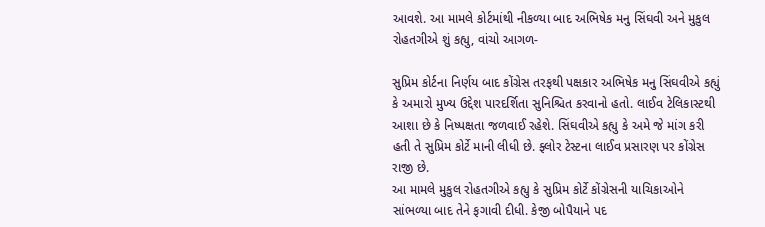આવશે. આ મામલે કોર્ટમાંથી નીકળ્યા બાદ અભિષેક મનુ સિંઘવી અને મુકુલ રોહતગીએ શું કહ્યુ, વાંચો આગળ-

સુપ્રિમ કોર્ટના નિર્ણય બાદ કોંગ્રેસ તરફથી પક્ષકાર અભિષેક મનુ સિંઘવીએ કહ્યું કે અમારો મુખ્ય ઉદ્દેશ પારદર્શિતા સુનિશ્ચિત કરવાનો હતો. લાઈવ ટેલિકાસ્ટથી આશા છે કે નિષ્પક્ષતા જળવાઈ રહેશે. સિંઘવીએ કહ્યુ કે અમે જે માંગ કરી હતી તે સુપ્રિમ કોર્ટે માની લીધી છે. ફ્લોર ટેસ્ટના લાઈવ પ્રસારણ પર કોંગ્રેસ રાજી છે.
આ મામલે મુકુલ રોહતગીએ કહ્યુ કે સુપ્રિમ કોર્ટે કોંગ્રેસની યાચિકાઓને સાંભળ્યા બાદ તેને ફગાવી દીધી. કેજી બોપૈયાને પદ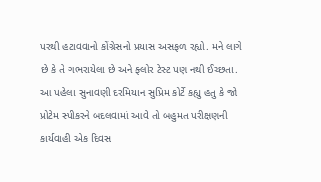પરથી હટાવવાનો કોંગ્રેસનો પ્રયાસ અસફળ રહ્યો. મને લાગે છે કે તે ગભરાયેલા છે અને ફ્લોર ટેસ્ટ પણ નથી ઈચ્છતા. આ પહેલા સુનાવણી દરમિયાન સુપ્રિમ કોર્ટે કહ્યુ હતુ કે જો પ્રોટેમ સ્પીકરને બદલવામાં આવે તો બહુમત પરીક્ષણની કાર્યવાહી એક દિવસ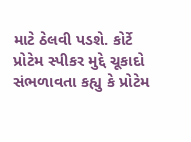માટે ઠેલવી પડશે. કોર્ટે પ્રોટેમ સ્પીકર મુદ્દે ચૂકાદો સંભળાવતા કહ્યુ કે પ્રોટેમ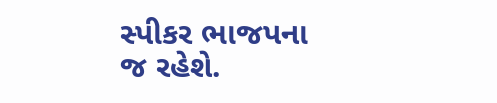સ્પીકર ભાજપના જ રહેશે.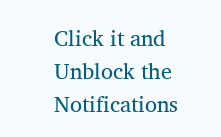Click it and Unblock the Notifications